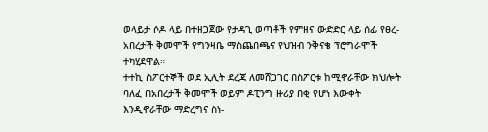ወላይታ ሶዶ ላይ በተዘጋጀው የታዳጊ ወጣቶች የምዘና ውድድር ላይ ሰፊ የፀረ-አበረታች ቅመሞች የግንዛቤ ማስጨበጫና የህዝብ ንቅናቄ ፕሮግራሞች ተካሂደዋል።
ተተኪ ስፖርተኞች ወደ ኢሊት ደረጃ ለመሸጋገር በስፖርቱ ከሚኖራቸው ክህሎት ባለፈ በአበረታች ቅመሞች ወይም ዶፒንግ ዙሪያ በቂ የሆነ እውቀት እንዲኖራቸው ማድረግና ስነ-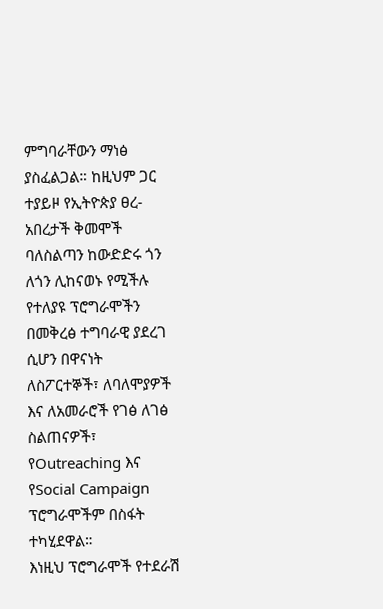ምግባራቸውን ማነፅ ያስፈልጋል። ከዚህም ጋር ተያይዞ የኢትዮጵያ ፀረ-አበረታች ቅመሞች ባለስልጣን ከውድድሩ ጎን ለጎን ሊከናወኑ የሚችሉ የተለያዩ ፕሮግራሞችን በመቅረፅ ተግባራዊ ያደረገ ሲሆን በዋናነት ለስፖርተኞች፣ ለባለሞያዎች እና ለአመራሮች የገፅ ለገፅ ስልጠናዎች፣ የOutreaching እና የSocial Campaign ፕሮግራሞችም በስፋት ተካሂደዋል።
እነዚህ ፕሮግራሞች የተደራሽ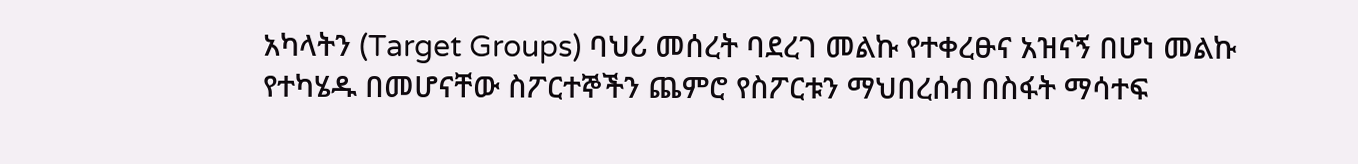አካላትን (Target Groups) ባህሪ መሰረት ባደረገ መልኩ የተቀረፁና አዝናኝ በሆነ መልኩ የተካሄዱ በመሆናቸው ስፖርተኞችን ጨምሮ የስፖርቱን ማህበረሰብ በስፋት ማሳተፍ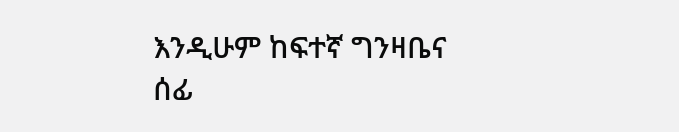እንዲሁም ከፍተኛ ግንዛቤና ሰፊ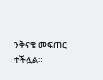ንቅናቄ መፍጠር ተችሏል።